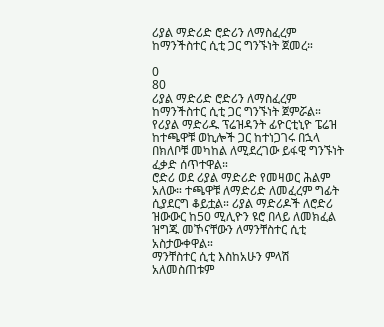ሪያል ማድሪድ ሮድሪን ለማስፈረም ከማንችስተር ሲቲ ጋር ግንኙነት ጀመረ።

0
80
ሪያል ማድሪድ ሮድሪን ለማስፈረም ከማንችስተር ሲቲ ጋር ግንኙነት ጀምሯል።
የሪያል ማድሪዱ ፕሬዝዳንት ፊዮርቲኒዮ ፔሬዝ ከተጫዋቹ ወኪሎች ጋር ከተነጋገሩ በኋላ በክለቦቹ መካከል ለሚደረገው ይፋዊ ግንኙነት ፈቃድ ሰጥተዋል።
ሮድሪ ወደ ሪያል ማድሪድ የመዛወር ሕልም አለው። ተጫዋቹ ለማድሪድ ለመፈረም ግፊት ሲያደርግ ቆይቷል። ሪያል ማድሪዶች ለሮድሪ ዝውውር ከ50 ሚሊዮን ዩሮ በላይ ለመክፈል ዝግጁ መኾናቸውን ለማንቸስተር ሲቲ አስታውቀዋል።
ማንቸስተር ሲቲ እስከአሁን ምላሽ አለመስጠቱም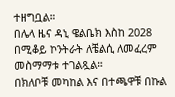ተዘግቧል።
በሌላ ዜና ዳኒ ዌልቤክ እስከ 2028 በሚቆይ ኮንትራት ለቼልሲ ለመፈረም መስማማቱ ተገልጿል።
በክለቦቹ መካከል እና በተጫዋቹ በኩል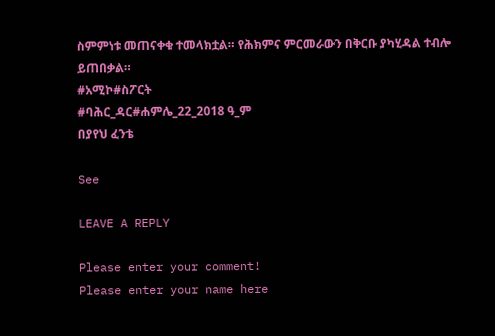ስምምነቱ መጠናቀቁ ተመላክቷል። የሕክምና ምርመራውን በቅርቡ ያካሂዳል ተብሎ ይጠበቃል።
#አሚኮ#ስፖርት
#ባሕር_ዳር#ሐምሌ_22_2018 ዓ_ም
በያየህ ፈንቴ

See

LEAVE A REPLY

Please enter your comment!
Please enter your name here